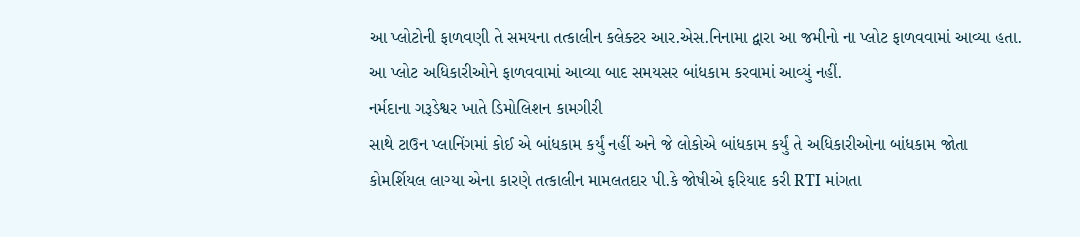આ પ્લોટોની ફાળવણી તે સમયના તત્કાલીન કલેક્ટર આર.એસ.નિનામા દ્વારા આ જમીનો ના પ્લોટ ફાળવવામાં આવ્યા હતા. આ પ્લોટ અધિકારીઓને ફાળવવામાં આવ્યા બાદ સમયસર બાંધકામ કરવામાં આવ્યું નહીં.
નર્મદાના ગરૂડેશ્વર ખાતે ડિમોલિશન કામગીરી
સાથે ટાઉન પ્લાનિંગમાં કોઈ એ બાંધકામ કર્યું નહીં અને જે લોકોએ બાંધકામ કર્યું તે અધિકારીઓના બાંધકામ જોતા કોમર્શિયલ લાગ્યા એના કારણે તત્કાલીન મામલતદાર પી.કે જોષીએ ફરિયાદ કરી RTI માંગતા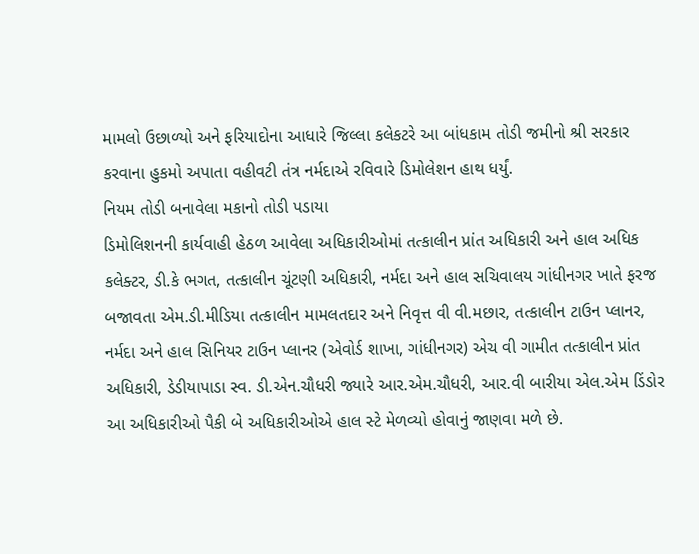મામલો ઉછાળ્યો અને ફરિયાદોના આધારે જિલ્લા કલેકટરે આ બાંધકામ તોડી જમીનો શ્રી સરકાર કરવાના હુકમો અપાતા વહીવટી તંત્ર નર્મદાએ રવિવારે ડિમોલેશન હાથ ધર્યું.
નિયમ તોડી બનાવેલા મકાનો તોડી પડાયા
ડિમોલિશનની કાર્યવાહી હેઠળ આવેલા અધિકારીઓમાં તત્કાલીન પ્રાંત અધિકારી અને હાલ અધિક કલેક્ટર, ડી.કે ભગત, તત્કાલીન ચૂંટણી અધિકારી, નર્મદા અને હાલ સચિવાલય ગાંધીનગર ખાતે ફરજ બજાવતા એમ.ડી.મીડિયા તત્કાલીન મામલતદાર અને નિવૃત્ત વી વી.મછાર, તત્કાલીન ટાઉન પ્લાનર, નર્મદા અને હાલ સિનિયર ટાઉન પ્લાનર (એવોર્ડ શાખા, ગાંધીનગર) એચ વી ગામીત તત્કાલીન પ્રાંત અધિકારી, ડેડીયાપાડા સ્વ. ડી.એન.ચૌધરી જ્યારે આર.એમ.ચૌધરી, આર.વી બારીયા એલ.એમ ડિંડોર આ અધિકારીઓ પૈકી બે અધિકારીઓએ હાલ સ્ટે મેળવ્યો હોવાનું જાણવા મળે છે.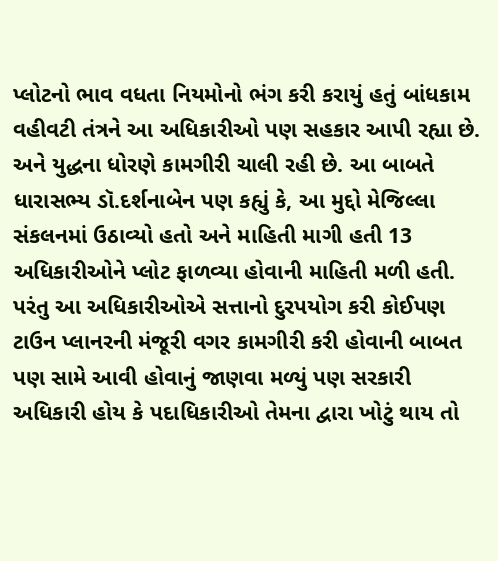પ્લોટનો ભાવ વધતા નિયમોનો ભંગ કરી કરાયું હતું બાંધકામ
વહીવટી તંત્રને આ અધિકારીઓ પણ સહકાર આપી રહ્યા છે. અને યુદ્ધના ધોરણે કામગીરી ચાલી રહી છે. આ બાબતે ધારાસભ્ય ડૉ.દર્શનાબેન પણ કહ્યું કે, આ મુદ્દો મેજિલ્લા સંકલનમાં ઉઠાવ્યો હતો અને માહિતી માગી હતી 13 અધિકારીઓને પ્લોટ ફાળવ્યા હોવાની માહિતી મળી હતી. પરંતુ આ અધિકારીઓએ સત્તાનો દુરપયોગ કરી કોઈપણ ટાઉન પ્લાનરની મંજૂરી વગર કામગીરી કરી હોવાની બાબત પણ સામે આવી હોવાનું જાણવા મળ્યું પણ સરકારી અધિકારી હોય કે પદાધિકારીઓ તેમના દ્વારા ખોટું થાય તો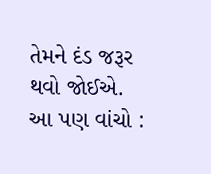તેમને દંડ જરૂર થવો જોઈએ.
આ પણ વાંચો :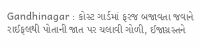Gandhinagar : કોસ્ટ ગાર્ડમાં ફરજ બજાવતા જવાને રાઈફલથી પોતાની જાત પર ચલાવી ગોળી, ઈજાગ્રસ્તને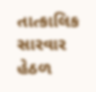તાત્કાલિક સારવાર હેઠળ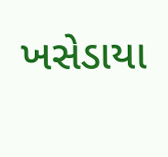ખસેડાયા